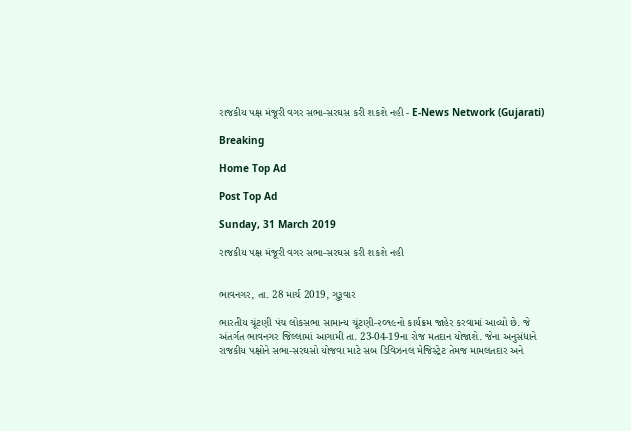રાજકીય પક્ષ મંજૂરી વગર સભા-સરઘસ કરી શકશે નહી - E-News Network (Gujarati)

Breaking

Home Top Ad

Post Top Ad

Sunday, 31 March 2019

રાજકીય પક્ષ મંજૂરી વગર સભા-સરઘસ કરી શકશે નહી


ભાવનગર, તા. 28 માર્ચ 2019, ગુરૂવાર

ભારતીય ચૂંટણી પંચ લોકસભા સામાન્ય ચૂંટણી-૨૦૧૯નો કાર્યક્રમ જાહેર કરવામાં આવ્યો છે. જે અંતર્ગત ભાવનગર જિલ્લામાં આગામી તા. 23-04-19ના રોજ મતદાન યોજાશે. જેના અનુસંધાને રાજકીય પક્ષોને સભા-સરઘસો યોજવા માટે સબ ડિવિઝનલ મેજિસ્ટ્રેટ તેમજ મામલતદાર અને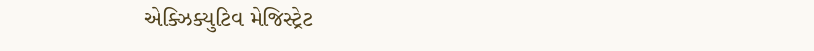એક્ઝિક્યુટિવ મેજિસ્ટ્રેટ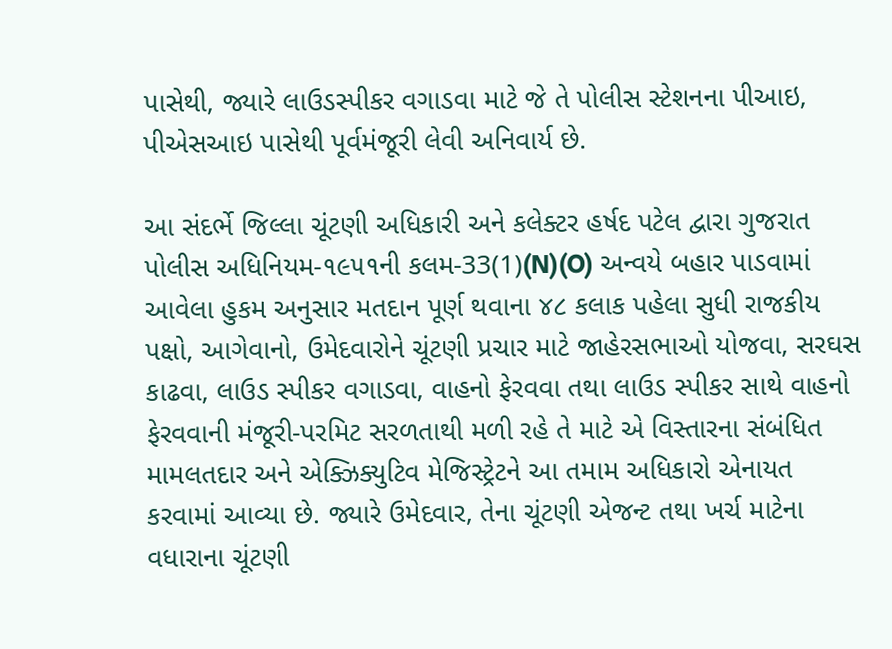પાસેથી, જ્યારે લાઉડસ્પીકર વગાડવા માટે જે તે પોલીસ સ્ટેશનના પીઆઇ, પીએસઆઇ પાસેથી પૂર્વમંજૂરી લેવી અનિવાર્ય છે.

આ સંદર્ભે જિલ્લા ચૂંટણી અધિકારી અને કલેક્ટર હર્ષદ પટેલ દ્વારા ગુજરાત પોલીસ અધિનિયમ-૧૯૫૧ની કલમ-33(1)(N)(O) અન્વયે બહાર પાડવામાં આવેલા હુકમ અનુસાર મતદાન પૂર્ણ થવાના ૪૮ કલાક પહેલા સુધી રાજકીય પક્ષો, આગેવાનો, ઉમેદવારોને ચૂંટણી પ્રચાર માટે જાહેરસભાઓ યોજવા, સરઘસ કાઢવા, લાઉડ સ્પીકર વગાડવા, વાહનો ફેરવવા તથા લાઉડ સ્પીકર સાથે વાહનો ફેરવવાની મંજૂરી-પરમિટ સરળતાથી મળી રહે તે માટે એ વિસ્તારના સંબંધિત મામલતદાર અને એક્ઝિક્યુટિવ મેજિસ્ટ્રેટને આ તમામ અધિકારો એનાયત કરવામાં આવ્યા છે. જ્યારે ઉમેદવાર, તેના ચૂંટણી એજન્ટ તથા ખર્ચ માટેના વધારાના ચૂંટણી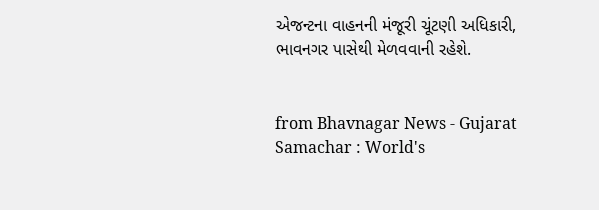એજન્ટના વાહનની મંજૂરી ચૂંટણી અધિકારી, ભાવનગર પાસેથી મેળવવાની રહેશે.


from Bhavnagar News - Gujarat Samachar : World's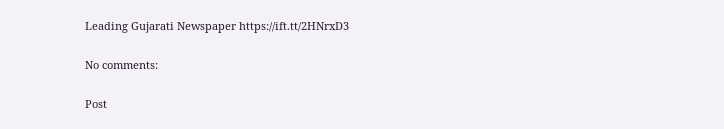Leading Gujarati Newspaper https://ift.tt/2HNrxD3

No comments:

Post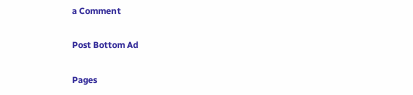a Comment

Post Bottom Ad

Pages